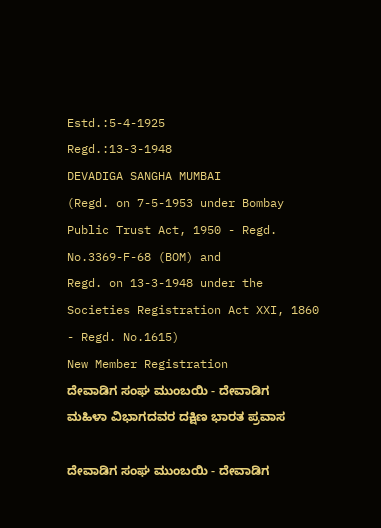Estd.:5-4-1925
Regd.:13-3-1948
DEVADIGA SANGHA MUMBAI
(Regd. on 7-5-1953 under Bombay Public Trust Act, 1950 - Regd. No.3369-F-68 (BOM) and
Regd. on 13-3-1948 under the Societies Registration Act XXI, 1860 - Regd. No.1615)
New Member Registration
ದೇವಾಡಿಗ ಸಂಘ ಮುಂಬಯಿ - ದೇವಾಡಿಗ ಮಹಿಳಾ ವಿಭಾಗದವರ ದಕ್ಷಿಣ ಭಾರತ ಪ್ರವಾಸ

ದೇವಾಡಿಗ ಸಂಘ ಮುಂಬಯಿ - ದೇವಾಡಿಗ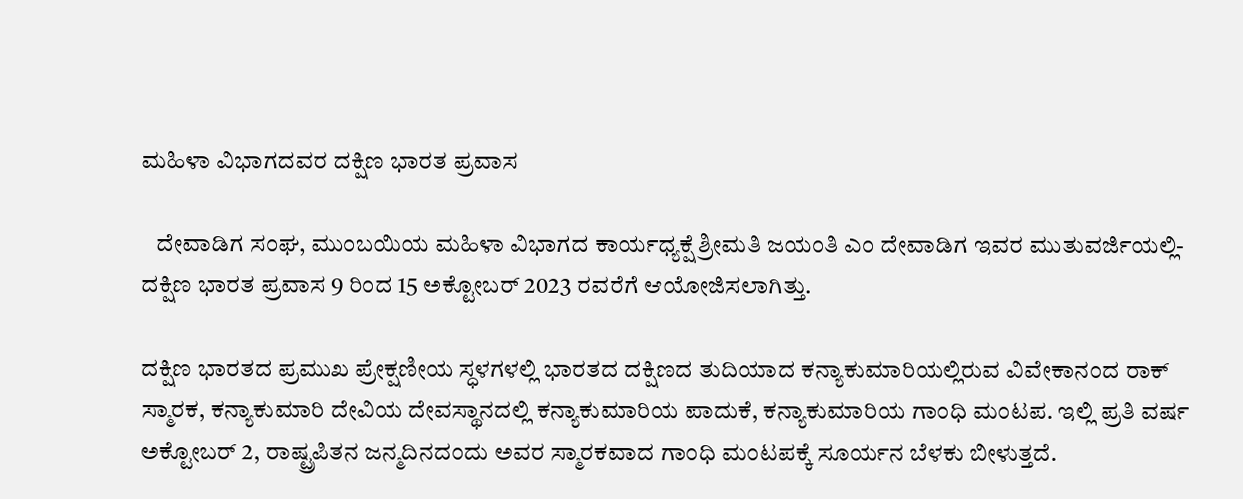ಮಹಿಳಾ ವಿಭಾಗದವರ ದಕ್ಷಿಣ ಭಾರತ ಪ್ರವಾಸ

   ದೇವಾಡಿಗ ಸಂಘ, ಮುಂಬಯಿಯ ಮಹಿಳಾ ವಿಭಾಗದ ಕಾರ್ಯಧ್ಯಕ್ಷೆ ಶ್ರೀಮತಿ ಜಯಂತಿ ಎಂ ದೇವಾಡಿಗ ಇವರ ಮುತುವರ್ಜಿಯಲ್ಲಿ- ದಕ್ಷಿಣ ಭಾರತ ಪ್ರವಾಸ 9 ರಿಂದ 15 ಅಕ್ಟೋಬರ್ 2023 ರವರೆಗೆ ಆಯೋಜಿಸಲಾಗಿತ್ತು.

ದಕ್ಷಿಣ ಭಾರತದ ಪ್ರಮುಖ ಪ್ರೇಕ್ಷಣೀಯ ಸ್ಧಳಗಳಲ್ಲಿ ಭಾರತದ ದಕ್ಷಿಣದ ತುದಿಯಾದ ಕನ್ಯಾಕುಮಾರಿಯಲ್ಲಿರುವ ವಿವೇಕಾನಂದ ರಾಕ್ ಸ್ಮಾರಕ, ಕನ್ಯಾಕುಮಾರಿ ದೇವಿಯ ದೇವಸ್ಥಾನದಲ್ಲಿ ಕನ್ಯಾಕುಮಾರಿಯ ಪಾದುಕೆ, ಕನ್ಯಾಕುಮಾರಿಯ ಗಾಂಧಿ ಮಂಟಪ. ಇಲ್ಲಿ ಪ್ರತಿ ವರ್ಷ ಅಕ್ಟೋಬರ್ 2, ರಾಷ್ಟ್ರಪಿತನ ಜನ್ಮದಿನದಂದು ಅವರ ಸ್ಮಾರಕವಾದ ಗಾಂಧಿ ಮಂಟಪಕ್ಕೆ ಸೂರ್ಯನ ಬೆಳಕು ಬೀಳುತ್ತದೆ.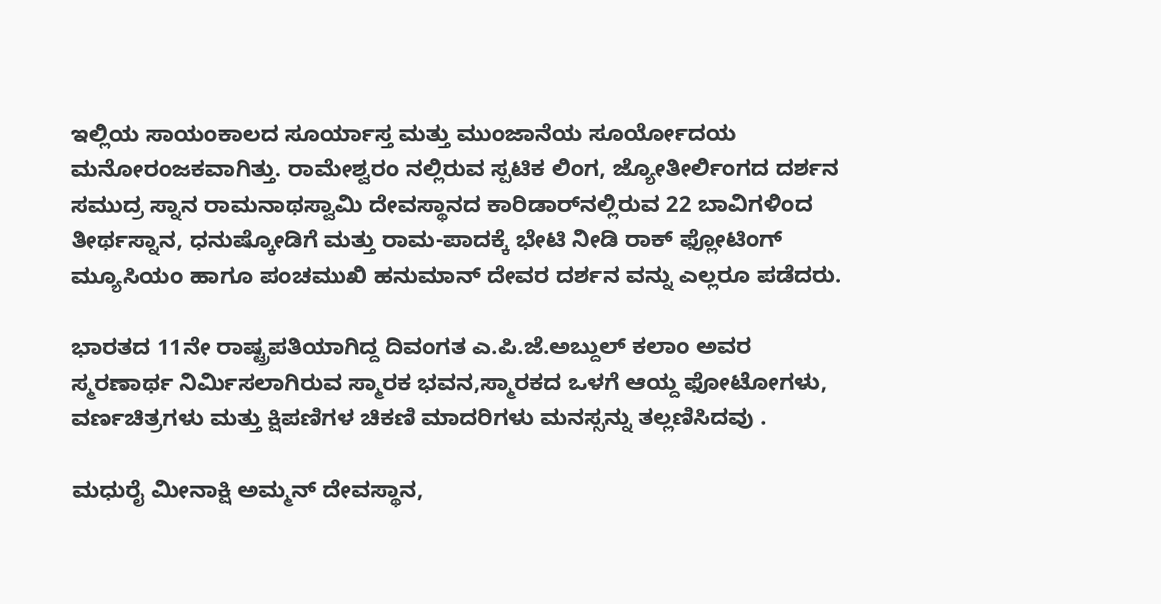ಇಲ್ಲಿಯ ಸಾಯಂಕಾಲದ ಸೂರ್ಯಾಸ್ತ ಮತ್ತು ಮುಂಜಾನೆಯ ಸೂರ್ಯೋದಯ ಮನೋರಂಜಕವಾಗಿತ್ತು. ರಾಮೇಶ್ವರಂ ನಲ್ಲಿರುವ ಸ್ಪಟಿಕ ಲಿಂಗ, ಜ್ಯೋತೀರ್ಲಿಂಗದ ದರ್ಶನ ಸಮುದ್ರ ಸ್ನಾನ ರಾಮನಾಥಸ್ವಾಮಿ ದೇವಸ್ಥಾನದ ಕಾರಿಡಾರ್‌ನಲ್ಲಿರುವ 22 ಬಾವಿಗಳಿಂದ ತೀರ್ಥಸ್ನಾನ, ಧನುಷ್ಕೋಡಿಗೆ ಮತ್ತು ರಾಮ-ಪಾದಕ್ಕೆ ಭೇಟಿ ನೀಡಿ ರಾಕ್ ಫ್ಲೋಟಿಂಗ್ ಮ್ಯೂಸಿಯಂ ಹಾಗೂ ಪಂಚಮುಖಿ ಹನುಮಾನ್ ದೇವರ ದರ್ಶನ ವನ್ನು ಎಲ್ಲರೂ ಪಡೆದರು.

ಭಾರತದ 11ನೇ ರಾಷ್ಟ್ರಪತಿಯಾಗಿದ್ದ ದಿವಂಗತ ಎ.ಪಿ.ಜೆ.ಅಬ್ದುಲ್ ಕಲಾಂ ಅವರ ಸ್ಮರಣಾರ್ಥ ನಿರ್ಮಿಸಲಾಗಿರುವ ಸ್ಮಾರಕ ಭವನ,ಸ್ಮಾರಕದ ಒಳಗೆ ಆಯ್ದ ಫೋಟೋಗಳು, ವರ್ಣಚಿತ್ರಗಳು ಮತ್ತು ಕ್ಷಿಪಣಿಗಳ ಚಿಕಣಿ ಮಾದರಿಗಳು ಮನಸ್ಸನ್ನು ತಲ್ಲಣಿಸಿದವು .

ಮಧುರೈ ಮೀನಾಕ್ಷಿ ಅಮ್ಮನ್ ದೇವಸ್ಥಾನ,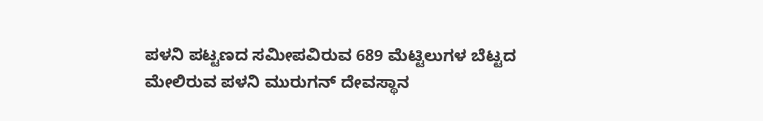ಪಳನಿ ಪಟ್ಟಣದ ಸಮೀಪವಿರುವ 689 ಮೆಟ್ಟಿಲುಗಳ ಬೆಟ್ಟದ ಮೇಲಿರುವ ಪಳನಿ ಮುರುಗನ್ ದೇವಸ್ಥಾನ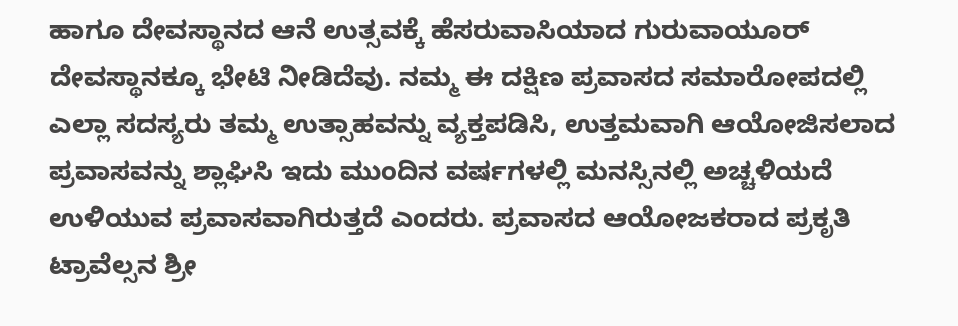ಹಾಗೂ ದೇವಸ್ಥಾನದ ಆನೆ ಉತ್ಸವಕ್ಕೆ ಹೆಸರುವಾಸಿಯಾದ ಗುರುವಾಯೂರ್ ದೇವಸ್ಥಾನಕ್ಕೂ ಭೇಟಿ ನೀಡಿದೆವು. ನಮ್ಮ ಈ ದಕ್ಷಿಣ ಪ್ರವಾಸದ ಸಮಾರೋಪದಲ್ಲಿ ಎಲ್ಲಾ ಸದಸ್ಯರು ತಮ್ಮ ಉತ್ಸಾಹವನ್ನು ವ್ಯಕ್ತಪಡಿಸಿ, ಉತ್ತಮವಾಗಿ ಆಯೋಜಿಸಲಾದ ಪ್ರವಾಸವನ್ನು ಶ್ಲಾಘಿಸಿ ಇದು ಮುಂದಿನ ವರ್ಷಗಳಲ್ಲಿ ಮನಸ್ಸಿನಲ್ಲಿ ಅಚ್ಚಳಿಯದೆ ಉಳಿಯುವ ಪ್ರವಾಸವಾಗಿರುತ್ತದೆ ಎಂದರು. ಪ್ರವಾಸದ ಆಯೋಜಕರಾದ ಪ್ರಕೃತಿ ಟ್ರಾವೆಲ್ಸನ ಶ್ರೀ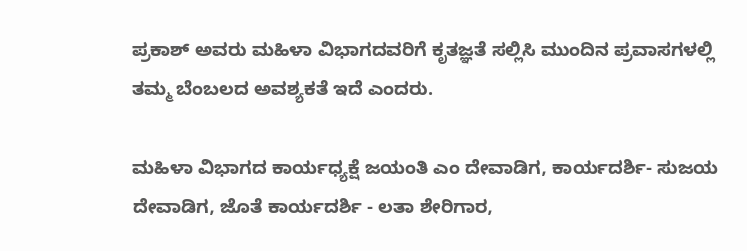ಪ್ರಕಾಶ್ ಅವರು ಮಹಿಳಾ ವಿಭಾಗದವರಿಗೆ ಕೃತಜ್ಞತೆ ಸಲ್ಲಿಸಿ ಮುಂದಿನ ಪ್ರವಾಸಗಳಲ್ಲಿ ತಮ್ಮ ಬೆಂಬಲದ ಅವಶ್ಯಕತೆ ಇದೆ ಎಂದರು.

ಮಹಿಳಾ ವಿಭಾಗದ ಕಾರ್ಯಧ್ಯಕ್ಷೆ ಜಯಂತಿ ಎಂ ದೇವಾಡಿಗ, ಕಾರ್ಯದರ್ಶಿ- ಸುಜಯ ದೇವಾಡಿಗ, ಜೊತೆ ಕಾರ್ಯದರ್ಶಿ - ಲತಾ ಶೇರಿಗಾರ,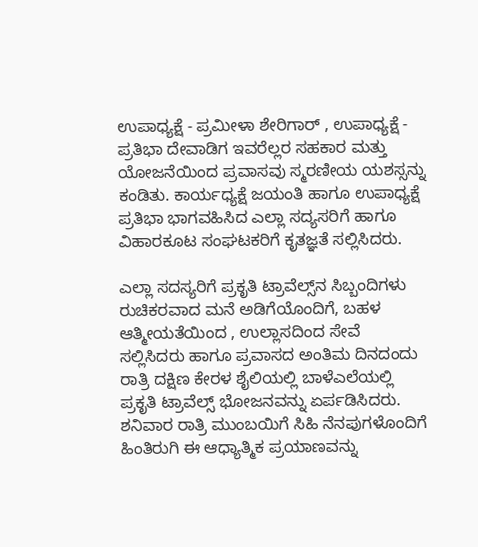ಉಪಾಧ್ಯಕ್ಷೆ - ಪ್ರಮೀಳಾ ಶೇರಿಗಾರ್ , ಉಪಾಧ್ಯಕ್ಷೆ - ಪ್ರತಿಭಾ ದೇವಾಡಿಗ ಇವರೆಲ್ಲರ ಸಹಕಾರ ಮತ್ತು ಯೋಜನೆಯಿಂದ ಪ್ರವಾಸವು ಸ್ಮರಣೀಯ ಯಶಸ್ಸನ್ನು ಕಂಡಿತು. ಕಾರ್ಯಧ್ಯಕ್ಷೆ ಜಯಂತಿ ಹಾಗೂ ಉಪಾಧ್ಯಕ್ಷೆ ಪ್ರತಿಭಾ ಭಾಗವಹಿಸಿದ ಎಲ್ಲಾ ಸದ್ಯಸರಿಗೆ ಹಾಗೂ ವಿಹಾರಕೂಟ ಸಂಘಟಕರಿಗೆ ಕೃತಜ್ಞತೆ ಸಲ್ಲಿಸಿದರು.

ಎಲ್ಲಾ ಸದಸ್ಯರಿಗೆ ಪ್ರಕೃತಿ ಟ್ರಾವೆಲ್ಸ್‌ನ ಸಿಬ್ಬಂದಿಗಳು ರುಚಿಕರವಾದ ಮನೆ ಅಡಿಗೆಯೊಂದಿಗೆ, ಬಹಳ ಆತ್ಮೀಯತೆಯಿಂದ , ಉಲ್ಲಾಸದಿಂದ ಸೇವೆ ಸಲ್ಲಿಸಿದರು ಹಾಗೂ ಪ್ರವಾಸದ ಅಂತಿಮ ದಿನದಂದು ರಾತ್ರಿ ದಕ್ಷಿಣ ಕೇರಳ ಶೈಲಿಯಲ್ಲಿ ಬಾಳೆಎಲೆಯಲ್ಲಿ ಪ್ರಕೃತಿ ಟ್ರಾವೆಲ್ಸ್ ಭೋಜನವನ್ನು ಏರ್ಪಡಿಸಿದರು. ಶನಿವಾರ ರಾತ್ರಿ ಮುಂಬಯಿಗೆ ಸಿಹಿ ನೆನಪುಗಳೊಂದಿಗೆ ಹಿಂತಿರುಗಿ ಈ ಆಧ್ಯಾತ್ಮಿಕ ಪ್ರಯಾಣವನ್ನು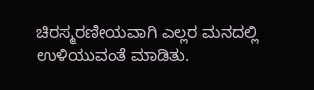ಚಿರಸ್ಮರಣೀಯವಾಗಿ ಎಲ್ಲರ ಮನದಲ್ಲಿ ಉಳಿಯುವಂತೆ ಮಾಡಿತು.